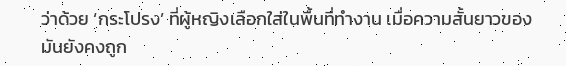ว่าด้วย ‘กระโปรง’ ที่ผู้หญิงเลือกใส่ในพื้นที่ทำงาน เมื่อความสั้นยาวของมันยังคงถูก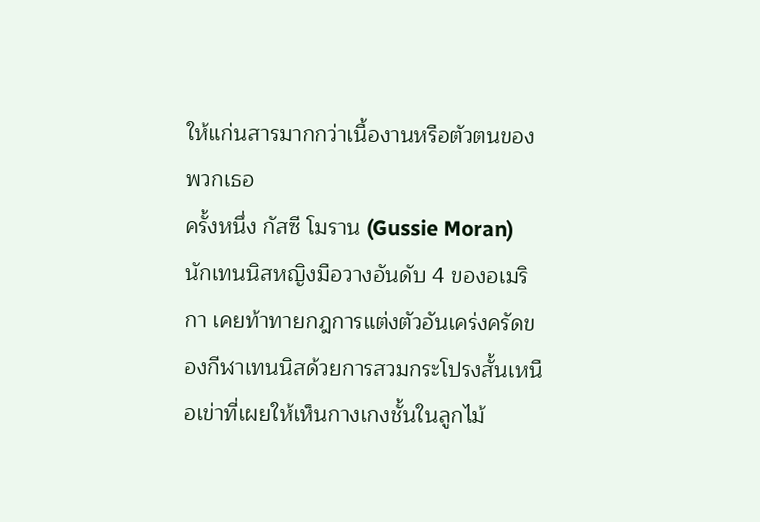ให้แก่นสารมากกว่าเนื้องานหรือตัวตนของพวกเธอ
ครั้งหนึ่ง กัสซี โมราน (Gussie Moran) นักเทนนิสหญิงมือวางอันดับ 4 ของอเมริกา เคยท้าทายกฎการแต่งตัวอันเคร่งครัดของกีฬาเทนนิสด้วยการสวมกระโปรงสั้นเหนือเข่าที่เผยให้เห็นกางเกงชั้นในลูกไม้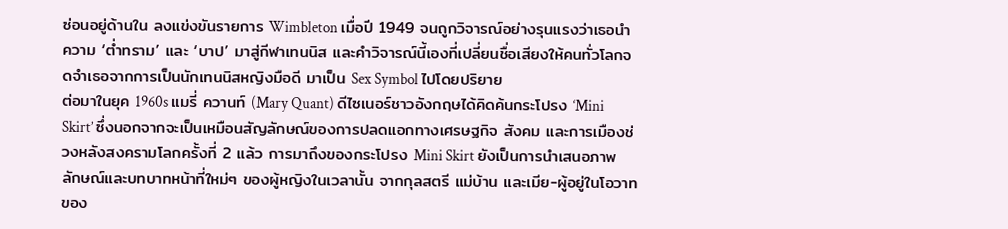ซ่อนอยู่ด้านใน ลงแข่งขันรายการ Wimbleton เมื่อปี 1949 จนถูกวิจารณ์อย่างรุนแรงว่าเธอนำความ ‘ต่ำทราม’ และ ‘บาป’ มาสู่กีฬาเทนนิส และคำวิจารณ์นี้เองที่เปลี่ยนชื่อเสียงให้คนทั่วโลกจดจำเธอจากการเป็นนักเทนนิสหญิงมือดี มาเป็น Sex Symbol ไปโดยปริยาย
ต่อมาในยุค 1960s แมรี่ ควานท์ (Mary Quant) ดีไซเนอร์ชาวอังกฤษได้คิดค้นกระโปรง ‘Mini Skirt’ ซึ่งนอกจากจะเป็นเหมือนสัญลักษณ์ของการปลดแอกทางเศรษฐกิจ สังคม และการเมืองช่วงหลังสงครามโลกครั้งที่ 2 แล้ว การมาถึงของกระโปรง Mini Skirt ยังเป็นการนำเสนอภาพลักษณ์และบทบาทหน้าที่ใหม่ๆ ของผู้หญิงในเวลานั้น จากกุลสตรี แม่บ้าน และเมีย-ผู้อยู่ในโอวาทของ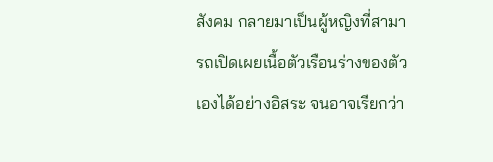สังคม กลายมาเป็นผู้หญิงที่สามารถเปิดเผยเนื้อตัวเรือนร่างของตัวเองได้อย่างอิสระ จนอาจเรียกว่า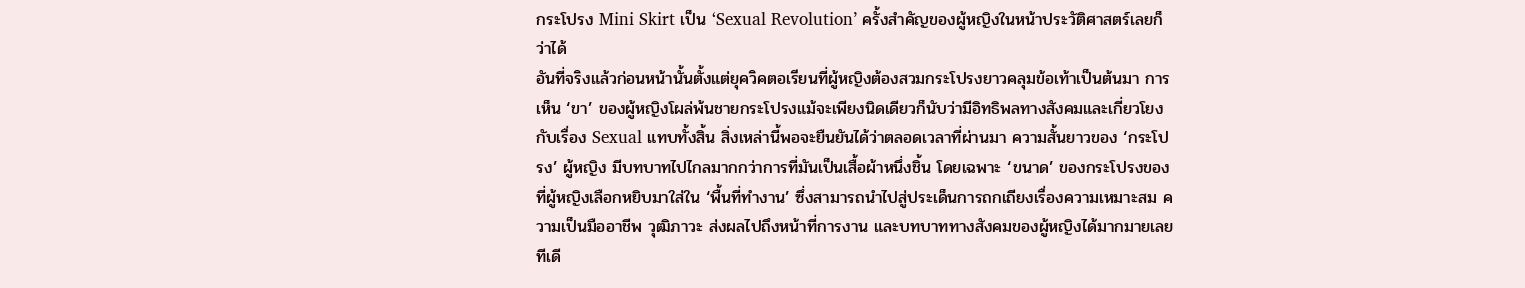กระโปรง Mini Skirt เป็น ‘Sexual Revolution’ ครั้งสำคัญของผู้หญิงในหน้าประวัติศาสตร์เลยก็ว่าได้
อันที่จริงแล้วก่อนหน้านั้นตั้งแต่ยุควิคตอเรียนที่ผู้หญิงต้องสวมกระโปรงยาวคลุมข้อเท้าเป็นต้นมา การเห็น ‘ขา’ ของผู้หญิงโผล่พ้นชายกระโปรงแม้จะเพียงนิดเดียวก็นับว่ามีอิทธิพลทางสังคมและเกี่ยวโยงกับเรื่อง Sexual แทบทั้งสิ้น สิ่งเหล่านี้พอจะยืนยันได้ว่าตลอดเวลาที่ผ่านมา ความสั้นยาวของ ‘กระโปรง’ ผู้หญิง มีบทบาทไปไกลมากกว่าการที่มันเป็นเสื้อผ้าหนึ่งชิ้น โดยเฉพาะ ‘ขนาด’ ของกระโปรงของที่ผู้หญิงเลือกหยิบมาใส่ใน ‘พื้นที่ทำงาน’ ซึ่งสามารถนำไปสู่ประเด็นการถกเถียงเรื่องความเหมาะสม ความเป็นมืออาชีพ วุฒิภาวะ ส่งผลไปถึงหน้าที่การงาน และบทบาททางสังคมของผู้หญิงได้มากมายเลยทีเดี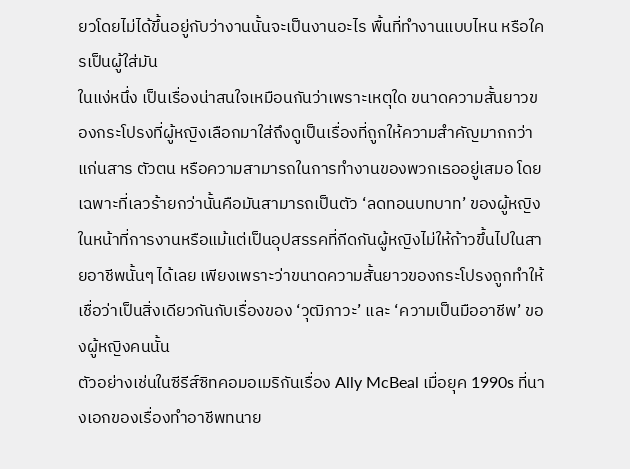ยวโดยไม่ได้ขึ้นอยู่กับว่างานนั้นจะเป็นงานอะไร พื้นที่ทำงานแบบไหน หรือใครเป็นผู้ใส่มัน
ในแง่หนึ่ง เป็นเรื่องน่าสนใจเหมือนกันว่าเพราะเหตุใด ขนาดความสั้นยาวของกระโปรงที่ผู้หญิงเลือกมาใส่ถึงดูเป็นเรื่องที่ถูกให้ความสำคัญมากกว่าแก่นสาร ตัวตน หรือความสามารถในการทำงานของพวกเธออยู่เสมอ โดยเฉพาะที่เลวร้ายกว่านั้นคือมันสามารถเป็นตัว ‘ลดทอนบทบาท’ ของผู้หญิงในหน้าที่การงานหรือแม้แต่เป็นอุปสรรคที่กีดกันผู้หญิงไม่ให้ก้าวขึ้นไปในสายอาชีพนั้นๆ ได้เลย เพียงเพราะว่าขนาดความสั้นยาวของกระโปรงถูกทำให้เชื่อว่าเป็นสิ่งเดียวกันกับเรื่องของ ‘วุฒิภาวะ’ และ ‘ความเป็นมืออาชีพ’ ของผู้หญิงคนนั้น
ตัวอย่างเช่นในซีรีส์ซิทคอมอเมริกันเรื่อง Ally McBeal เมื่อยุค 1990s ที่นางเอกของเรื่องทำอาชีพทนาย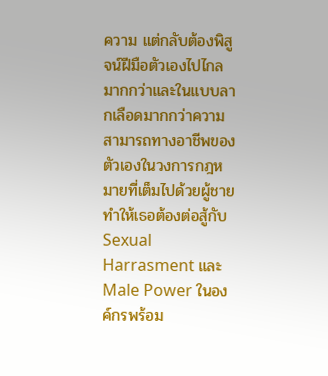ความ แต่กลับต้องพิสูจน์ฝีมือตัวเองไปไกลมากกว่าและในแบบลากเลือดมากกว่าความสามารถทางอาชีพของตัวเองในวงการกฎหมายที่เต็มไปด้วยผู้ชาย ทำให้เธอต้องต่อสู้กับ Sexual Harrasment และ Male Power ในองค์กรพร้อม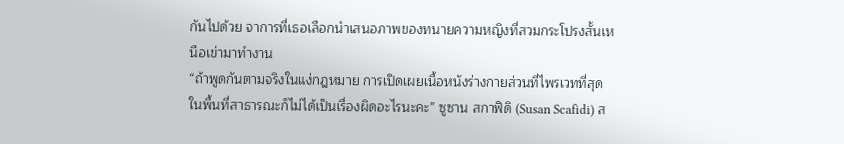กันไปด้วย จาการที่เธอเลือกนำเสนอภาพของทนายความหญิงที่สวมกระโปรงสั้นเหนือเข่ามาทำงาน
“ถ้าพูดกันตามจริงในแง่กฎหมาย การเปิดเผยเนื้อหนังร่างกายส่วนที่ไพรเวทที่สุดในพื้นที่สาธารณะก็ไม่ได้เป็นเรื่องผิดอะไรนะคะ” ซูซาน สกาฟิดิ (Susan Scafidi) ส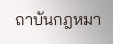ถาบันกฎหมา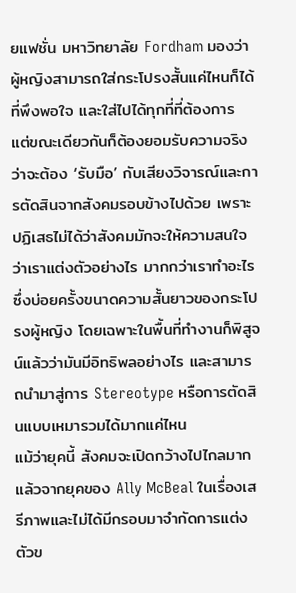ยแฟชั่น มหาวิทยาลัย Fordham มองว่าผู้หญิงสามารถใส่กระโปรงสั้นแค่ไหนก็ได้ที่พึงพอใจ และใส่ไปได้ทุกที่ที่ต้องการ แต่ขณะเดียวกันก็ต้องยอมรับความจริงว่าจะต้อง ‘รับมือ’ กับเสียงวิจารณ์และการตัดสินจากสังคมรอบข้างไปด้วย เพราะปฏิเสธไม่ได้ว่าสังคมมักจะให้ความสนใจว่าเราแต่งตัวอย่างไร มากกว่าเราทำอะไร ซึ่งบ่อยครั้งขนาดความสั้นยาวของกระโปรงผู้หญิง โดยเฉพาะในพื้นที่ทำงานก็พิสูจน์แล้วว่ามันมีอิทธิพลอย่างไร และสามารถนำมาสู่การ Stereotype หรือการตัดสินแบบเหมารวมได้มากแค่ไหน
แม้ว่ายุคนี้ สังคมจะเปิดกว้างไปไกลมากแล้วจากยุคของ Ally McBeal ในเรื่องเสรีภาพและไม่ได้มีกรอบมาจำกัดการแต่งตัวข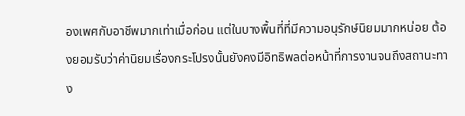องเพศกับอาชีพมากเท่าเมื่อก่อน แต่ในบางพื้นที่ที่มีความอนุรักษ์นิยมมากหน่อย ต้องยอมรับว่าค่านิยมเรื่องกระโปรงนั้นยังคงมีอิทธิพลต่อหน้าที่การงานจนถึงสถานะทาง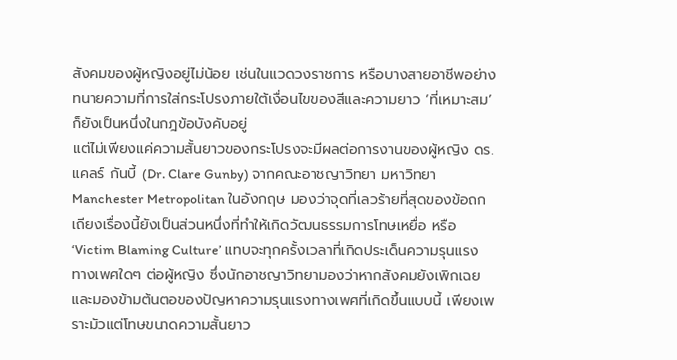สังคมของผู้หญิงอยู่ไม่น้อย เช่นในแวดวงราชการ หรือบางสายอาชีพอย่างทนายความที่การใส่กระโปรงภายใต้เงื่อนไขของสีและความยาว ‘ที่เหมาะสม’ ก็ยังเป็นหนึ่งในกฎข้อบังคับอยู่
แต่ไม่เพียงแค่ความสั้นยาวของกระโปรงจะมีผลต่อการงานของผู้หญิง ดร. แคลร์ กันบี้ (Dr. Clare Gunby) จากคณะอาชญาวิทยา มหาวิทยา Manchester Metropolitan ในอังกฤษ มองว่าจุดที่เลวร้ายที่สุดของข้อถกเถียงเรื่องนี้ยังเป็นส่วนหนึ่งที่ทำให้เกิดวัฒนธรรมการโทษเหยื่อ หรือ ‘Victim Blaming Culture’ แทบจะทุกครั้งเวลาที่เกิดประเด็นความรุนแรงทางเพศใดๆ ต่อผู้หญิง ซึ่งนักอาชญาวิทยามองว่าหากสังคมยังเพิกเฉยและมองข้ามต้นตอของปัญหาความรุนแรงทางเพศที่เกิดขึ้นแบบนี้ เพียงเพราะมัวแต่โทษขนาดความสั้นยาว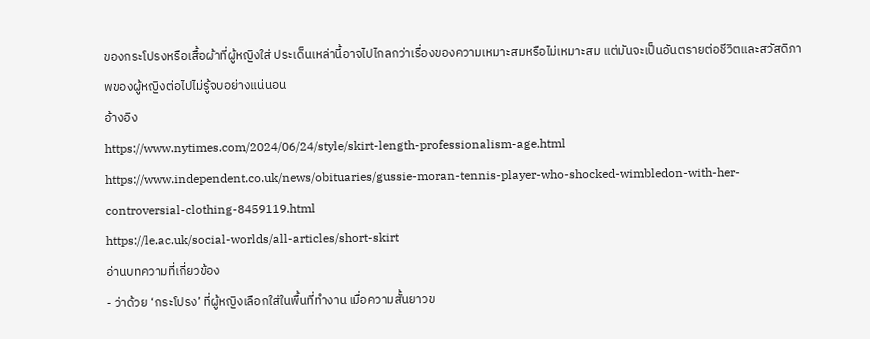ของกระโปรงหรือเสื้อผ้าที่ผู้หญิงใส่ ประเด็นเหล่านี้อาจไปไกลกว่าเรื่องของความเหมาะสมหรือไม่เหมาะสม แต่มันจะเป็นอันตรายต่อชีวิตและสวัสดิภาพของผู้หญิงต่อไปไม่รู้จบอย่างแน่นอน
อ้างอิง
https://www.nytimes.com/2024/06/24/style/skirt-length-professionalism-age.html
https://www.independent.co.uk/news/obituaries/gussie-moran-tennis-player-who-shocked-wimbledon-with-her-controversial-clothing-8459119.html
https://le.ac.uk/social-worlds/all-articles/short-skirt
อ่านบทความที่เกี่ยวข้อง
- ว่าด้วย ‘กระโปรง’ ที่ผู้หญิงเลือกใส่ในพื้นที่ทำงาน เมื่อความสั้นยาวข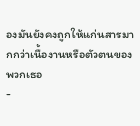องมันยังคงถูกให้แก่นสารมากกว่าเนื้องานหรือตัวตนของพวกเธอ
-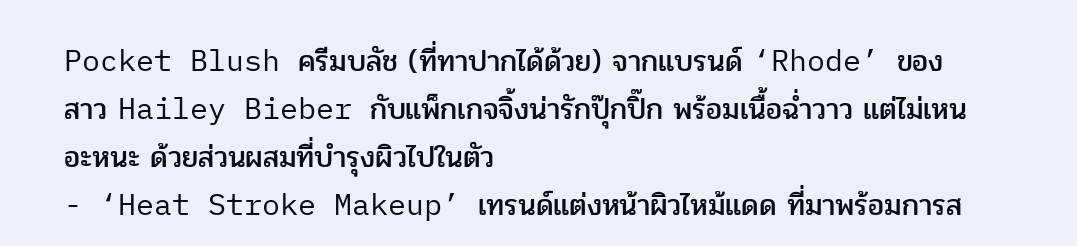Pocket Blush ครีมบลัช (ที่ทาปากได้ด้วย) จากแบรนด์ ‘Rhode’ ของสาว Hailey Bieber กับแพ็กเกจจิ้งน่ารักปุ๊กปิ๊ก พร้อมเนื้อฉ่ำวาว แต่ไม่เหนอะหนะ ด้วยส่วนผสมที่บำรุงผิวไปในตัว
- ‘Heat Stroke Makeup’ เทรนด์แต่งหน้าผิวไหม้แดด ที่มาพร้อมการส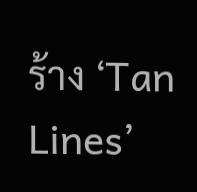ร้าง ‘Tan Lines’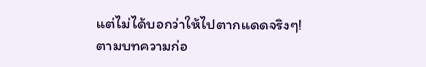แต่ไม่ได้บอกว่าให้ไปตากแดดจริงๆ!
ตามบทความก่อ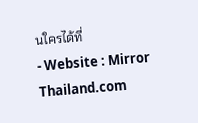นใครได้ที่
- Website : Mirror Thailand.com